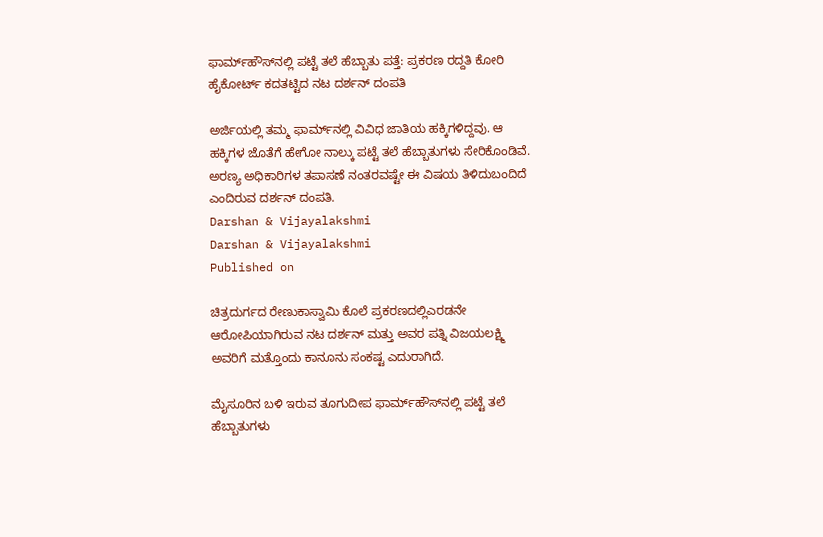ಫಾರ್ಮ್‌ಹೌಸ್‌ನಲ್ಲಿ ಪಟ್ಟೆ ತಲೆ ಹೆಬ್ಬಾತು ಪತ್ತೆ: ಪ್ರಕರಣ ರದ್ದತಿ ಕೋರಿ ಹೈಕೋರ್ಟ್‌ ಕದತಟ್ಟಿದ ನಟ ದರ್ಶನ್‌ ದಂಪತಿ

ಅರ್ಜಿಯಲ್ಲಿ ತಮ್ಮ ಫಾರ್ಮ್‌ನಲ್ಲಿ ವಿವಿಧ ಜಾತಿಯ ಹಕ್ಕಿಗಳಿದ್ದವು. ಆ ಹಕ್ಕಿಗಳ ಜೊತೆಗೆ ಹೇಗೋ ನಾಲ್ಕು ಪಟ್ಟೆ ತಲೆ ಹೆಬ್ಬಾತುಗಳು ಸೇರಿಕೊಂಡಿವೆ. ಅರಣ್ಯ ಅಧಿಕಾರಿಗಳ ತಪಾಸಣೆ ನಂತರವಷ್ಟೇ ಈ ವಿಷಯ ತಿಳಿದುಬಂದಿದೆ ಎಂದಿರುವ ದರ್ಶನ್‌ ದಂಪತಿ.
Darshan & Vijayalakshmi
Darshan & Vijayalakshmi
Published on

ಚಿತ್ರದುರ್ಗದ ರೇಣುಕಾಸ್ವಾಮಿ ಕೊಲೆ ಪ್ರಕರಣದಲ್ಲಿಎರಡನೇ ಆರೋಪಿಯಾಗಿರುವ ನಟ ದರ್ಶನ್‌ ಮತ್ತು ಅವರ ಪತ್ನಿ ವಿಜಯಲಕ್ಷ್ಮಿ ಅವರಿಗೆ ಮತ್ತೊಂದು ಕಾನೂನು ಸಂಕಷ್ಟ ಎದುರಾಗಿದೆ.

ಮೈಸೂರಿನ ಬಳಿ ಇರುವ ತೂಗುದೀಪ ಫಾರ್ಮ್‌ಹೌಸ್‌ನಲ್ಲಿ ಪಟ್ಟೆ ತಲೆ ಹೆಬ್ಬಾತುಗಳು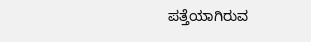ಪತ್ತೆಯಾಗಿರುವ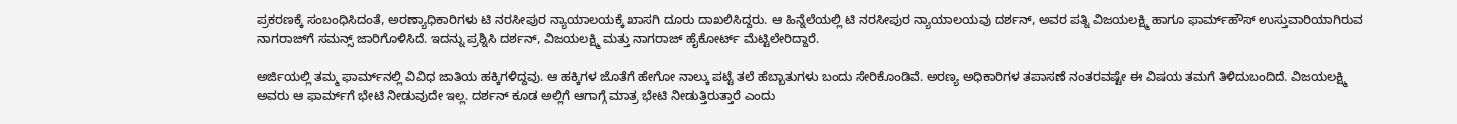ಪ್ರಕರಣಕ್ಕೆ ಸಂಬಂಧಿಸಿದಂತೆ, ಅರಣ್ಯಾಧಿಕಾರಿಗಳು ಟಿ ನರಸೀಪುರ ನ್ಯಾಯಾಲಯಕ್ಕೆ ಖಾಸಗಿ ದೂರು ದಾಖಲಿಸಿದ್ದರು. ಆ ಹಿನ್ನೆಲೆಯಲ್ಲಿ ಟಿ ನರಸೀಪುರ ನ್ಯಾಯಾಲಯವು ದರ್ಶನ್‌, ಅವರ ಪತ್ನಿ ವಿಜಯಲಕ್ಷ್ಮಿ ಹಾಗೂ ಫಾರ್ಮ್‌ಹೌಸ್‌ ಉಸ್ತುವಾರಿಯಾಗಿರುವ ನಾಗರಾಜ್‌ಗೆ ಸಮನ್ಸ್‌ ಜಾರಿಗೊಳಿಸಿದೆ. ಇದನ್ನು ಪ್ರಶ್ನಿಸಿ ದರ್ಶನ್‌, ವಿಜಯಲಕ್ಷ್ಮಿ ಮತ್ತು ನಾಗರಾಜ್‌ ಹೈಕೋರ್ಟ್‌ ಮೆಟ್ಟಿಲೇರಿದ್ದಾರೆ.

ಅರ್ಜಿಯಲ್ಲಿ ತಮ್ಮ ಫಾರ್ಮ್‌ನಲ್ಲಿ ವಿವಿಧ ಜಾತಿಯ ಹಕ್ಕಿಗಳಿದ್ದವು. ಆ ಹಕ್ಕಿಗಳ ಜೊತೆಗೆ ಹೇಗೋ ನಾಲ್ಕು ಪಟ್ಟೆ ತಲೆ ಹೆಬ್ಬಾತುಗಳು ಬಂದು ಸೇರಿಕೊಂಡಿವೆ. ಅರಣ್ಯ ಅಧಿಕಾರಿಗಳ ತಪಾಸಣೆ ನಂತರವಷ್ಟೇ ಈ ವಿಷಯ ತಮಗೆ ತಿಳಿದುಬಂದಿದೆ. ವಿಜಯಲಕ್ಷ್ಮಿ ಅವರು ಆ ಫಾರ್ಮ್‌ಗೆ ಭೇಟಿ ನೀಡುವುದೇ ಇಲ್ಲ. ದರ್ಶನ್‌ ಕೂಡ ಅಲ್ಲಿಗೆ ಆಗಾಗ್ಗೆ ಮಾತ್ರ ಭೇಟಿ ನೀಡುತ್ತಿರುತ್ತಾರೆ ಎಂದು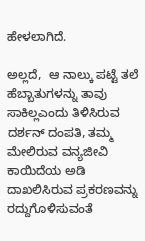ಹೇಳಲಾಗಿದೆ.

ಅಲ್ಲದೆ,  ಆ ನಾಲ್ಕು ಪಟ್ಟೆ ತಲೆ ಹೆಬ್ಬಾತುಗಳನ್ನು ತಾವು ಸಾಕಿಲ್ಲಎಂದು ತಿಳಿಸಿರುವ ದರ್ಶನ್‌ ದಂಪತಿ, ತಮ್ಮ ಮೇಲಿರುವ ವನ್ಯಜೀವಿ ಕಾಯಿದೆಯ ಅಡಿ ದಾಖಲಿಸಿರುವ ಪ್ರಕರಣವನ್ನು ರದ್ದುಗೊಳಿಸುವಂತೆ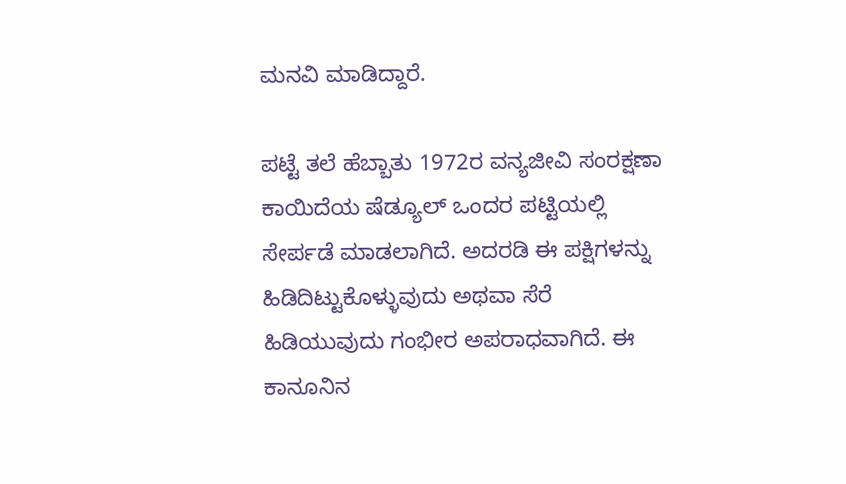ಮನವಿ ಮಾಡಿದ್ದಾರೆ.

ಪಟ್ಟೆ ತಲೆ ಹೆಬ್ಬಾತು 1972ರ ವನ್ಯಜೀವಿ ಸಂರಕ್ಷಣಾ ಕಾಯಿದೆಯ ಷೆಡ್ಯೂಲ್‌ ಒಂದರ ಪಟ್ಟಿಯಲ್ಲಿ ಸೇರ್ಪಡೆ ಮಾಡಲಾಗಿದೆ. ಅದರಡಿ ಈ ಪಕ್ಷಿಗಳನ್ನು ಹಿಡಿದಿಟ್ಟುಕೊಳ್ಳುವುದು ಅಥವಾ ಸೆರೆ ಹಿಡಿಯುವುದು ಗಂಭೀರ ಅಪರಾಧವಾಗಿದೆ. ಈ ಕಾನೂನಿನ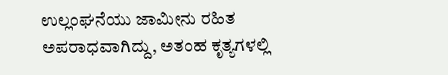ಉಲ್ಲಂಘನೆಯು ಜಾಮೀನು ರಹಿತ ಅಪರಾಧವಾಗಿದ್ದು, ಅತಂಹ ಕೃತ್ಯಗಳಲ್ಲಿ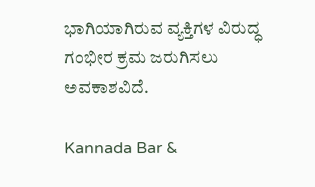ಭಾಗಿಯಾಗಿರುವ ವ್ಯಕ್ತಿಗಳ ವಿರುದ್ಧ ಗಂಭೀರ ಕ್ರಮ ಜರುಗಿಸಲು ಅವಕಾಶವಿದೆ.

Kannada Bar &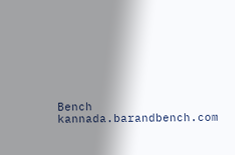Bench
kannada.barandbench.com